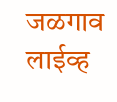जळगाव लाईव्ह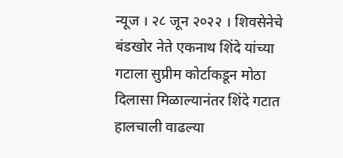न्यूज । २८ जून २०२२ । शिवसेनेचे बंडखोर नेते एकनाथ शिंदे यांच्या गटाला सुप्रीम कोर्टाकडून मोठा दिलासा मिळाल्यानंतर शिंदे गटात हालचाली वाढल्या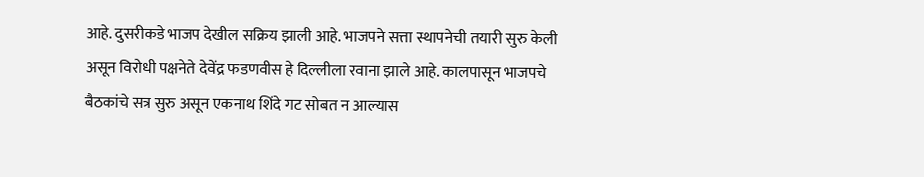आहे. दुसरीकडे भाजप देखील सक्रिय झाली आहे. भाजपने सत्ता स्थापनेची तयारी सुरु केली असून विरोधी पक्षनेते देवेंद्र फडणवीस हे दिल्लीला रवाना झाले आहे. कालपासून भाजपचे बैठकांचे सत्र सुरु असून एकनाथ शिंदे गट सोबत न आल्यास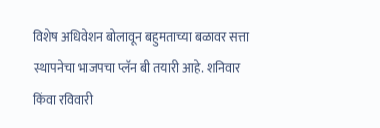विशेष अधिवेशन बोलावून बहुमताच्या बळावर सत्ता स्थापनेचा भाजपचा प्लॅन बी तयारी आहे. शनिवार किंवा रविवारी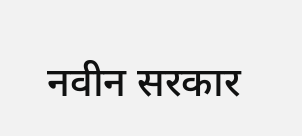नवीन सरकार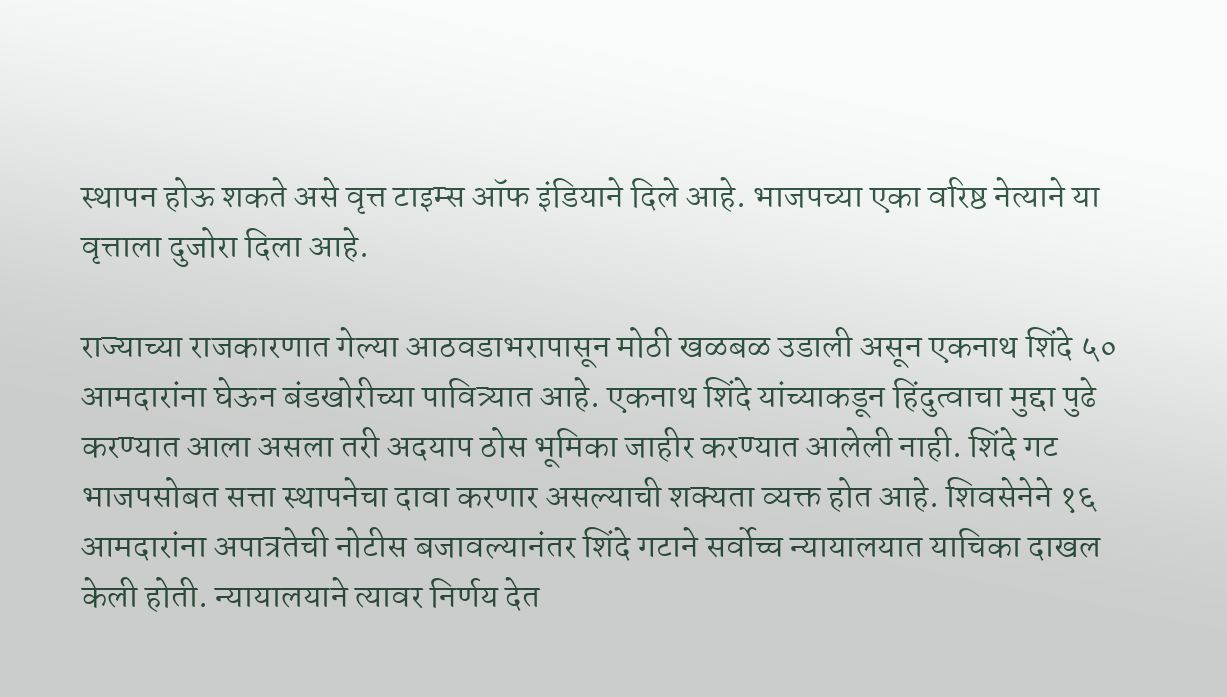स्थापन होऊ शकते असे वृत्त टाइम्स ऑफ इंडियाने दिले आहे. भाजपच्या एका वरिष्ठ नेत्याने या वृत्ताला दुजोरा दिला आहे.

राज्याच्या राजकारणात गेल्या आठवडाभरापासून मोठी खळबळ उडाली असून एकनाथ शिंदे ५० आमदारांना घेऊन बंडखोरीच्या पावित्र्यात आहे. एकनाथ शिंदे यांच्याकडून हिंदुत्वाचा मुद्दा पुढे करण्यात आला असला तरी अदयाप ठोस भूमिका जाहीर करण्यात आलेली नाही. शिंदे गट भाजपसोबत सत्ता स्थापनेचा दावा करणार असल्याची शक्यता व्यक्त होत आहे. शिवसेनेने १६ आमदारांना अपात्रतेची नोटीस बजावल्यानंतर शिंदे गटाने सर्वोच्च न्यायालयात याचिका दाखल केली होती. न्यायालयाने त्यावर निर्णय देत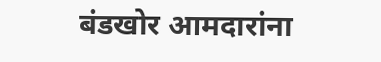बंडखोर आमदारांना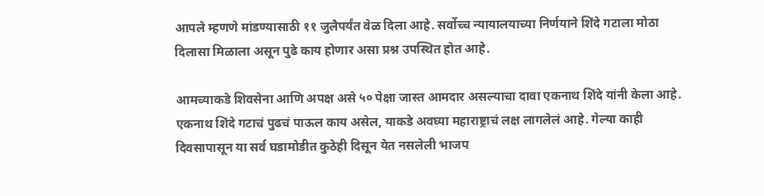आपले म्हणणे मांडण्यासाठी ११ जुलैपर्यंत वेळ दिला आहे. सर्वोच्च न्यायालयाच्या निर्णयाने शिंदे गटाला मोठा दिलासा मिळाला असून पुढे काय होणार असा प्रश्न उपस्थित होत आहे.

आमच्याकडे शिवसेना आणि अपक्ष असे ५० पेक्षा जास्त आमदार असल्याचा दावा एकनाथ शिंदे यांनी केला आहे. एकनाथ शिंदे गटाचं पुढचं पाऊल काय असेल, याकडे अवघ्या महाराष्ट्राचं लक्ष लागलेलं आहे. गेल्या काही दिवसापासून या सर्व घडामोडीत कुठेही दिसून येत नसलेली भाजप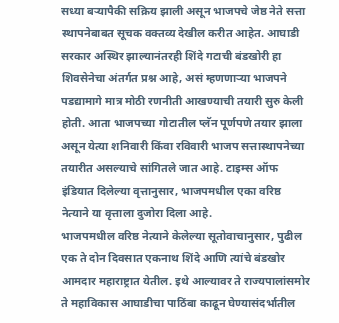सध्या बऱ्यापैकी सक्रिय झाली असून भाजपचे जेष्ठ नेते सत्ता स्थापनेबाबत सूचक वक्तव्य देखील करीत आहेत. आघाडी सरकार अस्थिर झाल्यानंतरही शिंदे गटाची बंडखोरी हा शिवसेनेचा अंतर्गत प्रश्न आहे, असं म्हणणाऱ्या भाजपने पडद्यामागे मात्र मोठी रणनीती आखण्याची तयारी सुरु केली होती. आता भाजपच्या गोटातील प्लॅन पूर्णपणे तयार झाला असून येत्या शनिवारी किंवा रविवारी भाजप सत्तास्थापनेच्या तयारीत असल्याचे सांगितले जात आहे. टाइम्स ऑफ इंडियात दिलेल्या वृत्तानुसार, भाजपमधील एका वरिष्ठ नेत्याने या वृत्ताला दुजोरा दिला आहे.
भाजपमधील वरिष्ठ नेत्याने केलेल्या सूतोवाचानुसार, पुढील एक ते दोन दिवसात एकनाथ शिंदे आणि त्यांचे बंडखोर आमदार महाराष्ट्रात येतील. इथे आल्यावर ते राज्यपालांसमोर ते महाविकास आघाडीचा पाठिंबा काढून घेण्यासंदर्भातील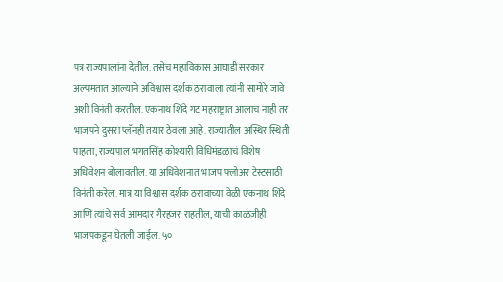पत्र राज्यपालांना देतील. तसेच महाविकास आघाडी सरकार अल्पमतात आल्याने अविश्वास दर्शक ठरावाला त्यांनी सामोरे जावे अशी विनंती करतील. एकनाथ शिंदे गट महराष्ट्रात आलाच नाही तर भाजपने दुसरा प्लॅनही तयार ठेवला आहे. राज्यातील अस्थिर स्थिती पाहता, राज्यपाल भगतसिंह कोश्यारी विधिमंडळाचं विशेष अधिवेशन बोलावतील. या अधिवेशनात भाजप फ्लोअर टेस्टसाठी विनंती करेल. मात्र या विश्वास दर्शक ठरावाच्या वेळी एकनाथ शिंदे आणि त्यांचे सर्व आमदार गैरहजर राहतील, याची काळजीही भाजपकडून घेतली जाईल. ५०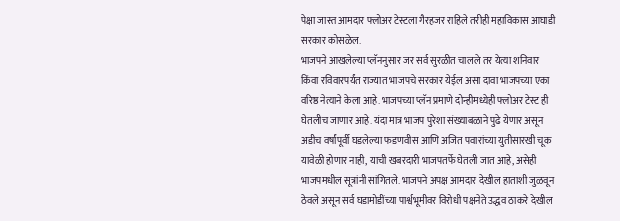पेक्षा जास्त आमदार फ्लोअर टेस्टला गैरहजर राहिले तरीही महाविकास आघाडी सरकार कोसळेल.
भाजपने आखलेल्या प्लॅननुसार जर सर्व सुरळीत चालले तर येत्या शनिवार किंवा रविवारपर्यंत राज्यात भाजपचे सरकार येईल असा दावा भाजपच्या एका वरिष्ठ नेत्याने केला आहे. भाजपच्या प्लॅन प्रमाणे दोन्हीमध्येही फ्लोअर टेस्ट ही घेतलीच जाणार आहे. यंदा मात्र भाजप पुरेशा संख्याबळाने पुढे येणार असून अडीच वर्षांपूर्वी घडलेल्या फडणवीस आणि अजित पवारांच्या युतीसारखी चूक यावेळी होणार नाही, याची खबरदारी भाजपतर्फे घेतली जात आहे, असेही भाजपमधील सूत्रांनी सांगितले. भाजपने अपक्ष आमदार देखील हाताशी जुळवून ठेवले असून सर्व घडामोडींच्या पार्श्वभूमीवर विरोधी पक्षनेते उद्धव ठाकरे देखील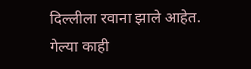दिल्लीला रवाना झाले आहेत.
गेल्या काही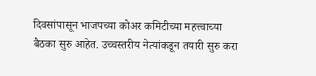दिवसांपासून भाजपच्या कोअर कमिटीच्या महत्त्वाच्या बैठका सुरु आहेत. उच्चस्तरीय नेत्यांकडून तयारी सुरु करा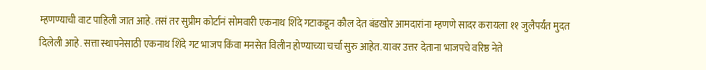म्हणण्याची वाट पाहिली जात आहे. तसं तर सुप्रीम कोर्टानं सोमवारी एकनाथ शिंदे गटाकडून कौल देत बंडखोर आमदारांना म्हणणे सादर करायला ११ जुलैपर्यंत मुदत दिलेली आहे. सत्ता स्थापनेसाठी एकनाथ शिंदे गट भाजप किंवा मनसेत विलीन होण्याच्या चर्चा सुरु आहेत. यावर उत्तर देताना भाजपचे वरिष्ठ नेते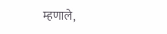म्हणाले,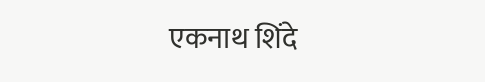एकनाथ शिंदे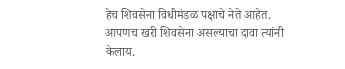हेच शिवसेना विधीमंडळ पक्षाचे नेते आहेत. आपणच खरी शिवसेना असल्याचा दावा त्यांनी केलाय.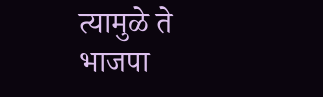त्यामुळे ते भाजपा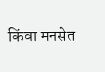किंवा मनसेत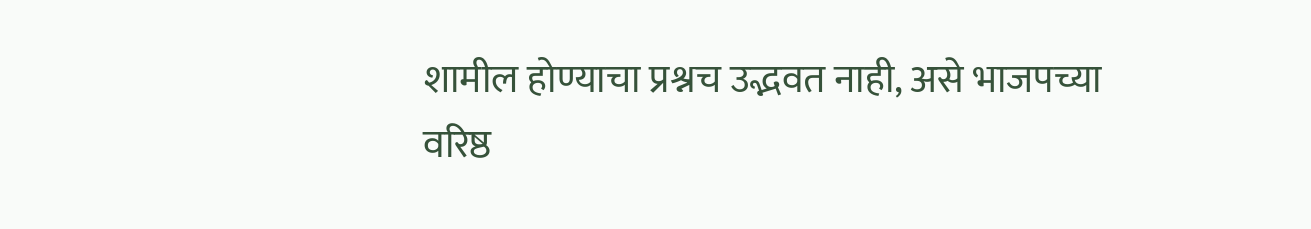शामील होण्याचा प्रश्नच उद्भवत नाही, असे भाजपच्या वरिष्ठ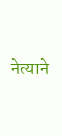नेत्याने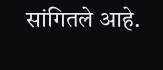सांगितले आहे.